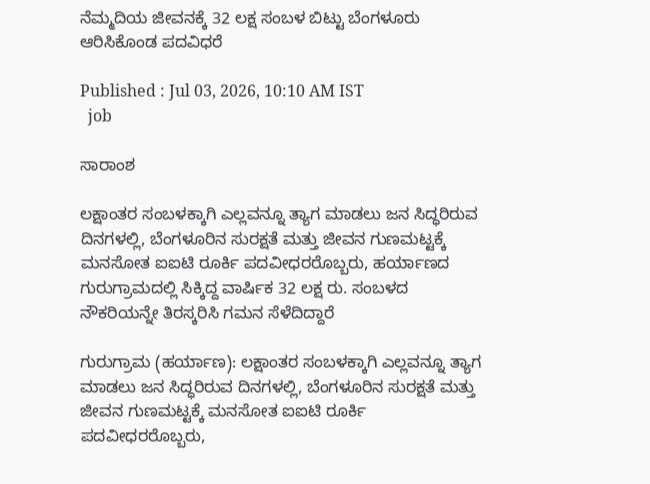ನೆಮ್ಮದಿಯ ಜೀವನಕ್ಕೆ 32 ಲಕ್ಷ ಸಂಬಳ ಬಿಟ್ಟು ಬೆಂಗಳೂರು ಆರಿಸಿಕೊಂಡ ಪದವಿಧರೆ

Published : Jul 03, 2026, 10:10 AM IST
  job

ಸಾರಾಂಶ

ಲಕ್ಷಾಂತರ ಸಂಬಳಕ್ಕಾಗಿ ಎಲ್ಲವನ್ನೂ ತ್ಯಾಗ ಮಾಡಲು ಜನ ಸಿದ್ಧರಿರುವ ದಿನಗಳಲ್ಲಿ, ಬೆಂಗಳೂರಿನ ಸುರಕ್ಷತೆ ಮತ್ತು ಜೀವನ ಗುಣಮಟ್ಟಕ್ಕೆ ಮನಸೋತ ಐಐಟಿ ರೂರ್ಕಿ ಪದವೀಧರರೊಬ್ಬರು, ಹರ್ಯಾಣದ ಗುರುಗ್ರಾಮದಲ್ಲಿ ಸಿಕ್ಕಿದ್ದ ವಾರ್ಷಿಕ 32 ಲಕ್ಷ ರು. ಸಂಬಳದ ನೌಕರಿಯನ್ನೇ ತಿರಸ್ಕರಿಸಿ ಗಮನ ಸೆಳೆದಿದ್ದಾರೆ

ಗುರುಗ್ರಾಮ (ಹರ್ಯಾಣ): ಲಕ್ಷಾಂತರ ಸಂಬಳಕ್ಕಾಗಿ ಎಲ್ಲವನ್ನೂ ತ್ಯಾಗ ಮಾಡಲು ಜನ ಸಿದ್ಧರಿರುವ ದಿನಗಳಲ್ಲಿ, ಬೆಂಗಳೂರಿನ ಸುರಕ್ಷತೆ ಮತ್ತು ಜೀವನ ಗುಣಮಟ್ಟಕ್ಕೆ ಮನಸೋತ ಐಐಟಿ ರೂರ್ಕಿ ಪದವೀಧರರೊಬ್ಬರು,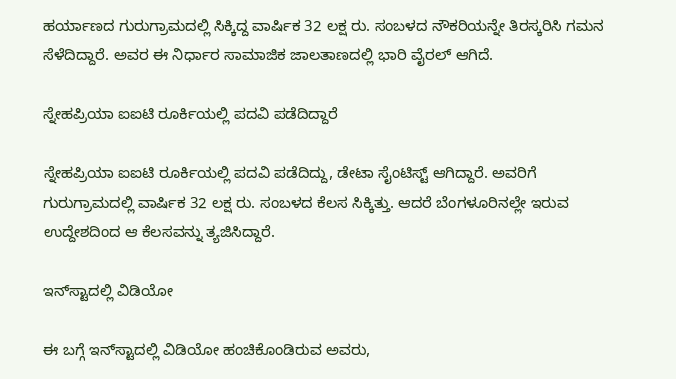ಹರ್ಯಾಣದ ಗುರುಗ್ರಾಮದಲ್ಲಿ ಸಿಕ್ಕಿದ್ದ ವಾರ್ಷಿಕ 32 ಲಕ್ಷ ರು. ಸಂಬಳದ ನೌಕರಿಯನ್ನೇ ತಿರಸ್ಕರಿಸಿ ಗಮನ ಸೆಳೆದಿದ್ದಾರೆ. ಅವರ ಈ ನಿರ್ಧಾರ ಸಾಮಾಜಿಕ ಜಾಲತಾಣದಲ್ಲಿ ಭಾರಿ ವೈರಲ್ ಆಗಿದೆ.

ಸ್ನೇಹಪ್ರಿಯಾ ಐಐಟಿ ರೂರ್ಕಿಯಲ್ಲಿ ಪದವಿ ಪಡೆದಿದ್ದಾರೆ

ಸ್ನೇಹಪ್ರಿಯಾ ಐಐಟಿ ರೂರ್ಕಿಯಲ್ಲಿ ಪದವಿ ಪಡೆದಿದ್ದು, ಡೇಟಾ ಸೈಂಟಿಸ್ಟ್‌ ಆಗಿದ್ದಾರೆ. ಅವರಿಗೆ ಗುರುಗ್ರಾಮದಲ್ಲಿ ವಾರ್ಷಿಕ 32 ಲಕ್ಷ ರು. ಸಂಬಳದ ಕೆಲಸ ಸಿಕ್ಕಿತ್ತು. ಆದರೆ ಬೆಂಗಳೂರಿನಲ್ಲೇ ಇರುವ ಉದ್ದೇಶದಿಂದ ಆ ಕೆಲಸವನ್ನು ತ್ಯಜಿಸಿದ್ದಾರೆ.

ಇನ್‌ಸ್ಟಾದಲ್ಲಿ ವಿಡಿಯೋ

ಈ ಬಗ್ಗೆ ಇನ್‌ಸ್ಟಾದಲ್ಲಿ ವಿಡಿಯೋ ಹಂಚಿಕೊಂಡಿರುವ ಅವರು,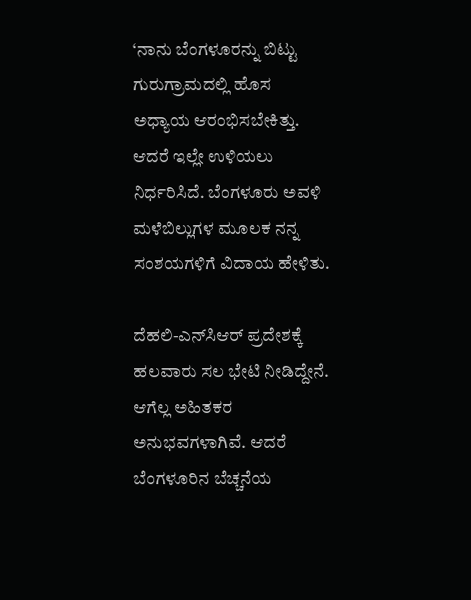‘ನಾನು ಬೆಂಗಳೂರನ್ನು ಬಿಟ್ಟು ಗುರುಗ್ರಾಮದಲ್ಲಿ ಹೊಸ ಅಧ್ಯಾಯ ಆರಂಭಿಸಬೇಕಿತ್ತು. ಆದರೆ ಇಲ್ಲೇ ಉಳಿಯಲು ನಿರ್ಧರಿಸಿದೆ. ಬೆಂಗಳೂರು ಅವಳಿ ಮಳೆಬಿಲ್ಲುಗಳ ಮೂಲಕ ನನ್ನ ಸಂಶಯಗಳಿಗೆ ವಿದಾಯ ಹೇಳಿತು.

ದೆಹಲಿ-ಎನ್‌ಸಿಆರ್ ಪ್ರದೇಶಕ್ಕೆ ಹಲವಾರು ಸಲ ಭೇಟಿ ನೀಡಿದ್ದೇನೆ. ಆಗೆಲ್ಲ ಅಹಿತಕರ ಅನುಭವಗಳಾಗಿವೆ. ಆದರೆ ಬೆಂಗಳೂರಿನ ಬೆಚ್ಚನೆಯ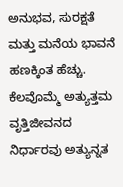ಅನುಭವ, ಸುರಕ್ಷತೆ ಮತ್ತು ಮನೆಯ ಭಾವನೆ ಹಣಕ್ಕಿಂತ ಹೆಚ್ಚು. ಕೆಲವೊಮ್ಮೆ ಅತ್ಯುತ್ತಮ ವೃತ್ತಿಜೀವನದ ನಿರ್ಧಾರವು ಅತ್ಯುನ್ನತ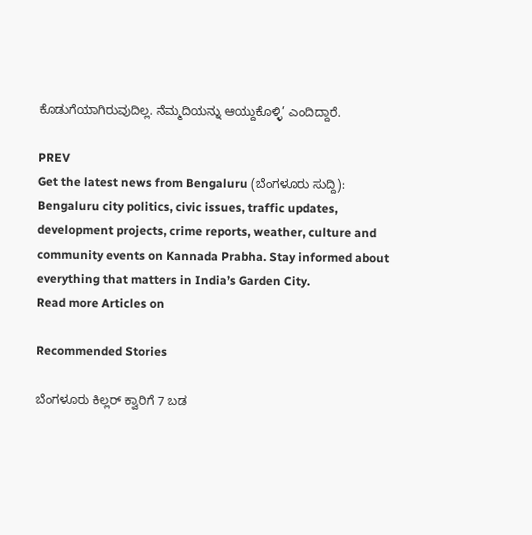ಕೊಡುಗೆಯಾಗಿರುವುದಿಲ್ಲ. ನೆಮ್ಮದಿಯನ್ನು ಆಯ್ದುಕೊಳ್ಳಿ’ ಎಂದಿದ್ದಾರೆ.

PREV
Get the latest news from Bengaluru (ಬೆಂಗಳೂರು ಸುದ್ದಿ): Bengaluru city politics, civic issues, traffic updates, development projects, crime reports, weather, culture and community events on Kannada Prabha. Stay informed about everything that matters in India’s Garden City.
Read more Articles on

Recommended Stories

ಬೆಂಗಳೂರು ಕಿಲ್ಲರ್‌ ಕ್ವಾರಿಗೆ 7 ಬಡ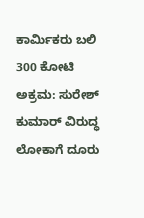ಕಾರ್ಮಿಕರು ಬಲಿ
300 ಕೋಟಿ ಅಕ್ರಮ: ಸುರೇಶ್‌ ಕುಮಾರ್‌ ವಿರುದ್ಧ ಲೋಕಾಗೆ ದೂರು